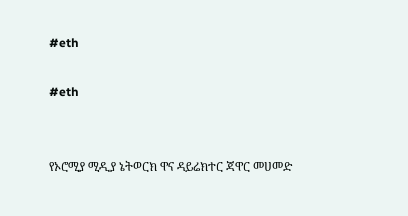#eth

#eth


የኦሮሚያ ሚዲያ ኔትወርክ ዋና ዳይሬክተር ጃዋር መሀመድ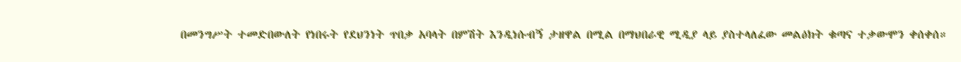በመንግሥት ተመድበውለት የነበሩት የደህንነት ጥበቃ አባላት በምሽት እንዲነሱብኝ ታዘዋል በሚል በማህበራዊ ሚዲያ ላይ ያስተላለፈው መልዕክት ቁጣና ተቃውሞን ቀሰቀሰ።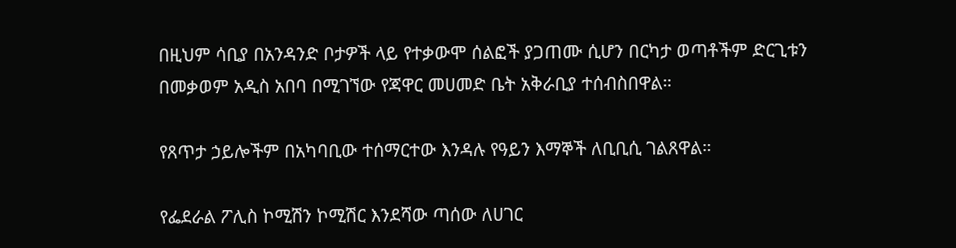በዚህም ሳቢያ በአንዳንድ ቦታዎች ላይ የተቃውሞ ሰልፎች ያጋጠሙ ሲሆን በርካታ ወጣቶችም ድርጊቱን በመቃወም አዲስ አበባ በሚገኘው የጃዋር መሀመድ ቤት አቅራቢያ ተሰብስበዋል።

የጸጥታ ኃይሎችም በአካባቢው ተሰማርተው እንዳሉ የዓይን እማኞች ለቢቢሲ ገልጸዋል።

የፌደራል ፖሊስ ኮሚሽን ኮሚሽር እንደሻው ጣሰው ለሀገር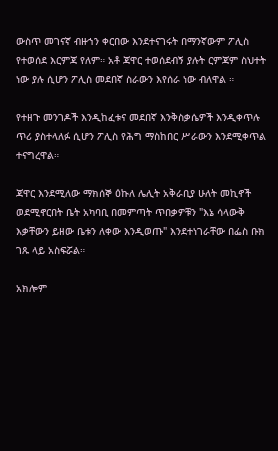ውስጥ መገናኛ ብዙኀን ቀርበው እንደተናገሩት በማንኛውም ፖሊስ የተወሰደ እርምጃ የለም። አቶ ጃዋር ተወሰደብኝ ያሉት ርምጃም ስህተት ነው ያሉ ሲሆን ፖሊስ መደበኛ ስራውን እየሰራ ነው ብለዋል ።

የተዘጉ መንገዶች እንዲከፈቱና መደበኛ እንቅስቃሴዎች እንዲቀጥሉ ጥሪ ያስተላለፉ ሲሆን ፖሊስ የሕግ ማስከበር ሥራውን እንደሚቀጥል ተናግረዋል።

ጃዋር እንደሚለው ማክሰኞ ዕኩለ ሌሊት አቅራቢያ ሁለት መኪኖች ወደሚኖርበት ቤት አካባቢ በመምጣት ጥበቃዎቹን "እኔ ሳላውቅ እቃቸውን ይዘው ቤቱን ለቀው እንዲወጡ" እንደተነገራቸው በፌስ ቡክ ገጹ ላይ አስፍሯል።

አክሎም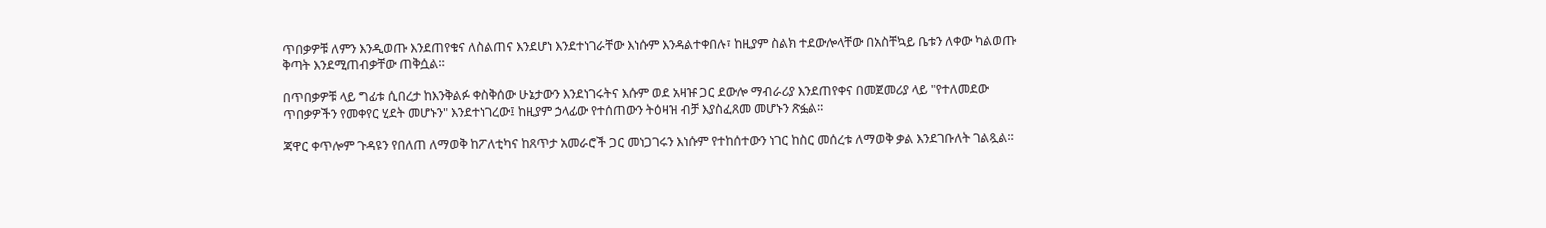ጥበቃዎቹ ለምን እንዲወጡ እንደጠየቁና ለስልጠና እንደሆነ እንደተነገራቸው እነሱም እንዳልተቀበሉ፣ ከዚያም ስልክ ተደውሎላቸው በአስቸኳይ ቤቱን ለቀው ካልወጡ ቅጣት እንደሚጠብቃቸው ጠቅሷል።

በጥበቃዎቹ ላይ ግፊቱ ሲበረታ ከእንቅልፉ ቀስቅሰው ሁኔታውን እንደነገሩትና እሱም ወደ አዛዡ ጋር ደውሎ ማብራሪያ እንደጠየቀና በመጀመሪያ ላይ "የተለመደው ጥበቃዎችን የመቀየር ሂደት መሆኑን" እንደተነገረው፤ ከዚያም ኃላፊው የተሰጠውን ትዕዛዝ ብቻ እያስፈጸመ መሆኑን ጽፏል።

ጃዋር ቀጥሎም ጉዳዩን የበለጠ ለማወቅ ከፖለቲካና ከጸጥታ አመራሮች ጋር መነጋገሩን እነሱም የተከሰተውን ነገር ከስር መሰረቱ ለማወቅ ቃል እንደገቡለት ገልጿል።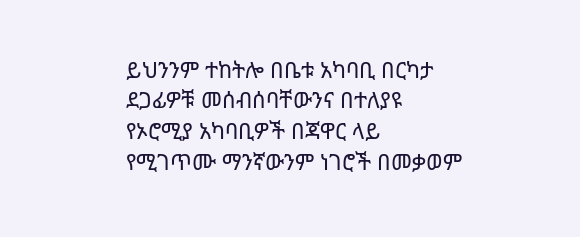ይህንንም ተከትሎ በቤቱ አካባቢ በርካታ ደጋፊዎቹ መሰብሰባቸውንና በተለያዩ የኦሮሚያ አካባቢዎች በጃዋር ላይ የሚገጥሙ ማንኛውንም ነገሮች በመቃወም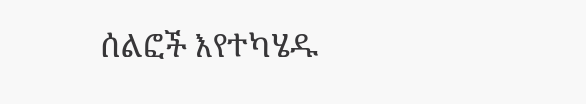ሰልፎች እየተካሄዱ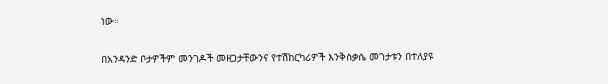ነው።

በአንዳንድ ቦታዎችም መንገዶች መዘጋታቸውንና የተሽከርካሪዎች እንቅስቃሴ መገታቱን በተለያዩ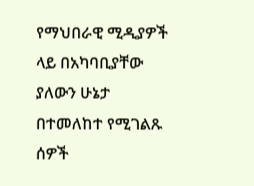የማህበራዊ ሚዲያዎች ላይ በአካባቢያቸው ያለውን ሁኔታ በተመለከተ የሚገልጹ ሰዎች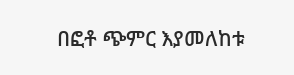በፎቶ ጭምር እያመለከቱ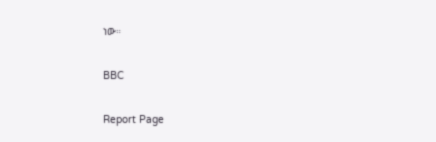ነው።

BBC

Report Page